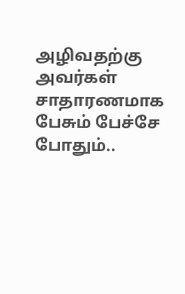அழிவதற்கு அவர்கள் சாதாரணமாக பேசும் பேச்சே போதும்..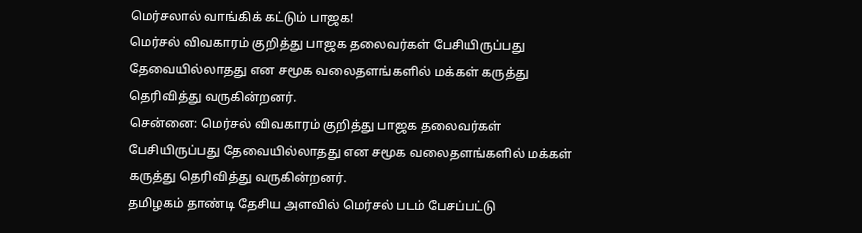மெர்சலால் வாங்கிக் கட்டும் பாஜக!
மெர்சல் விவகாரம் குறித்து பாஜக தலைவர்கள் பேசியிருப்பது தேவையில்லாதது என சமூக வலைதளங்களில் மக்கள் கருத்து தெரிவித்து வருகின்றனர்.
சென்னை: மெர்சல் விவகாரம் குறித்து பாஜக தலைவர்கள் பேசியிருப்பது தேவையில்லாதது என சமூக வலைதளங்களில் மக்கள் கருத்து தெரிவித்து வருகின்றனர்.
தமிழகம் தாண்டி தேசிய அளவில் மெர்சல் படம் பேசப்பட்டு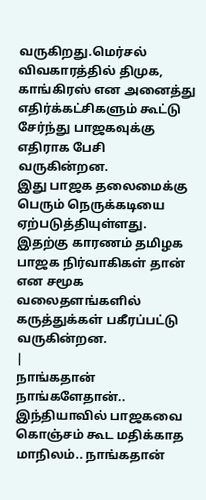வருகிறது.மெர்சல் விவகாரத்தில் திமுக, காங்கிரஸ் என அனைத்து எதிர்க்கட்சிகளும் கூட்டு சேர்ந்து பாஜகவுக்கு எதிராக பேசி வருகின்றன.
இது பாஜக தலைமைக்கு பெரும் நெருக்கடியை ஏற்படுத்தியுள்ளது. இதற்கு காரணம் தமிழக பாஜக நிர்வாகிகள் தான் என சமூக வலைதளங்களில் கருத்துக்கள் பகீரப்பட்டு வருகின்றன.
|
நாங்கதான் நாங்களேதான்..
இந்தியாவில் பாஜகவை கொஞ்சம் கூட மதிக்காத மாநிலம்.. நாங்கதான்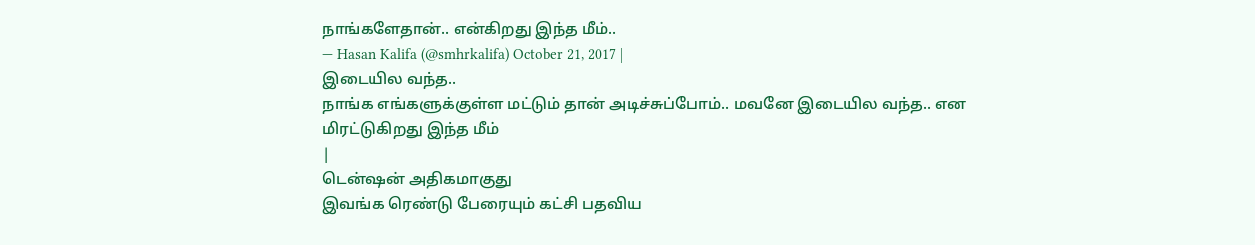நாங்களேதான்.. என்கிறது இந்த மீம்..
— Hasan Kalifa (@smhrkalifa) October 21, 2017 |
இடையில வந்த..
நாங்க எங்களுக்குள்ள மட்டும் தான் அடிச்சுப்போம்.. மவனே இடையில வந்த.. என மிரட்டுகிறது இந்த மீம்
|
டென்ஷன் அதிகமாகுது
இவங்க ரெண்டு பேரையும் கட்சி பதவிய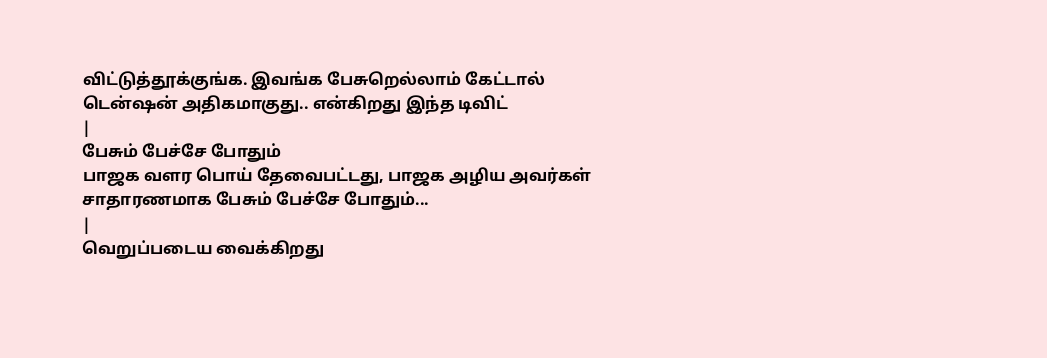விட்டுத்தூக்குங்க. இவங்க பேசுறெல்லாம் கேட்டால் டென்ஷன் அதிகமாகுது.. என்கிறது இந்த டிவிட்
|
பேசும் பேச்சே போதும்
பாஜக வளர பொய் தேவைபட்டது, பாஜக அழிய அவர்கள் சாதாரணமாக பேசும் பேச்சே போதும்...
|
வெறுப்படைய வைக்கிறது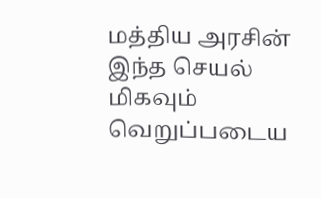மத்திய அரசின் இந்த செயல் மிகவும் வெறுப்படைய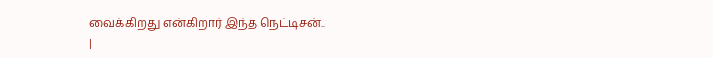வைக்கிறது என்கிறார் இந்த நெட்டிசன்..
|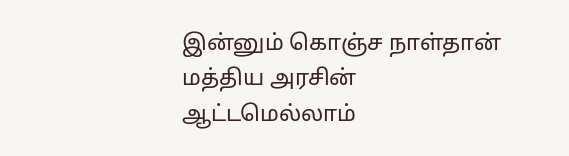இன்னும் கொஞ்ச நாள்தான்
மத்திய அரசின் ஆட்டமெல்லாம்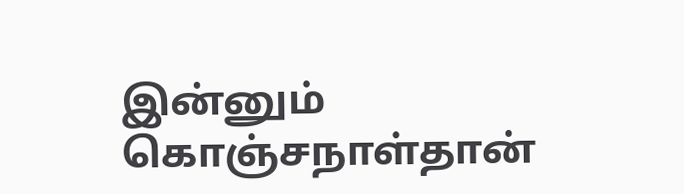இன்னும் கொஞ்சநாள்தான்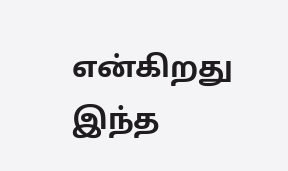என்கிறது இந்த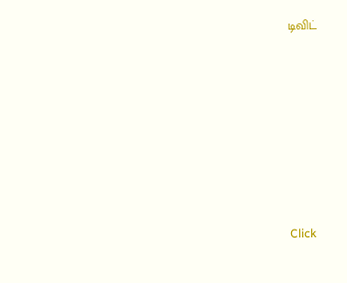டிவிட்












Click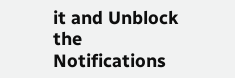it and Unblock the Notifications